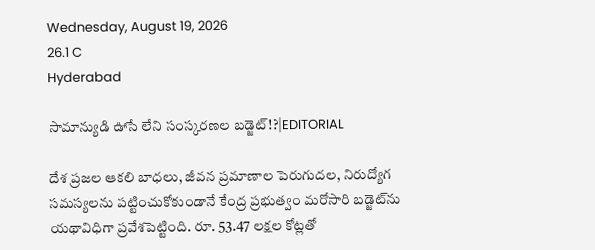Wednesday, August 19, 2026
26.1 C
Hyderabad

సామాన్యుడి ఊసే లేని సంస్కరణల బడ్జెట్!?|EDITORIAL

దేశ ప్రజల ఆకలి బాధలు, జీవన ప్రమాణాల పెరుగుదల, నిరుద్యోగ సమస్యలను పట్టించుకోకుండానే కేంద్ర ప్రభుత్వం మరోసారి బడ్జెట్‌ను యథావిధిగా ప్రవేశపెట్టింది. రూ. 53.47 లక్షల కోట్లతో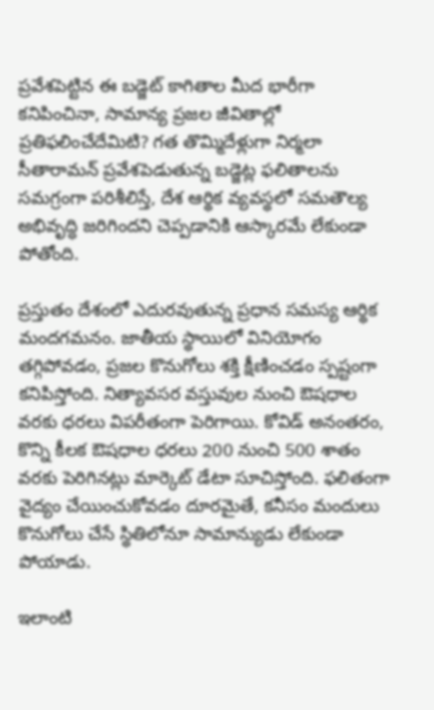ప్రవేశపెట్టిన ఈ బడ్జెట్‌ కాగితాల మీద భారీగా కనిపించినా, సామాన్య ప్రజల జీవితాల్లో ప్రతిఫలించేదేమిటి? గత తొమ్మిదేళ్లుగా నిర్మలా సీతారామన్ ప్రవేశపెడుతున్న బడ్జెట్ల ఫలితాలను సమగ్రంగా పరిశీలిస్తే, దేశ ఆర్థిక వ్యవస్థలో సమతౌల్య అభివృద్ధి జరిగిందని చెప్పడానికి ఆస్కారమే లేకుండా పోతోంది.

ప్రస్తుతం దేశంలో ఎదురవుతున్న ప్రధాన సమస్య ఆర్థిక మందగమనం. జాతీయ స్థాయిలో వినియోగం తగ్గిపోవడం, ప్రజల కొనుగోలు శక్తి క్షీణించడం స్పష్టంగా కనిపిస్తోంది. నిత్యావసర వస్తువుల నుంచి ఔషధాల వరకు ధరలు విపరీతంగా పెరిగాయి. కోవిడ్‌ అనంతరం, కొన్ని కీలక ఔషధాల ధరలు 200 నుంచి 500 శాతం వరకు పెరిగినట్లు మార్కెట్‌ డేటా సూచిస్తోంది. ఫలితంగా వైద్యం చేయించుకోవడం దూరమైతే, కనీసం మందులు కొనుగోలు చేసే స్థితిలోనూ సామాన్యుడు లేకుండా పోయాడు.

ఇలాంటి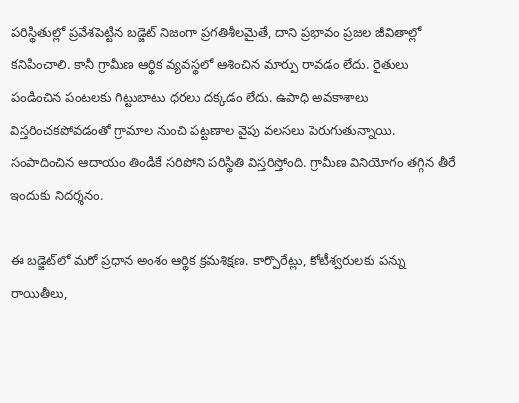పరిస్థితుల్లో ప్రవేశపెట్టిన బడ్జెట్‌ నిజంగా ప్రగతిశీలమైతే, దాని ప్రభావం ప్రజల జీవితాల్లో కనిపించాలి. కానీ గ్రామీణ ఆర్థిక వ్యవస్థలో ఆశించిన మార్పు రావడం లేదు. రైతులు పండించిన పంటలకు గిట్టుబాటు ధరలు దక్కడం లేదు. ఉపాధి అవకాశాలు విస్తరించకపోవడంతో గ్రామాల నుంచి పట్టణాల వైపు వలసలు పెరుగుతున్నాయి. సంపాదించిన ఆదాయం తిండికే సరిపోని పరిస్థితి విస్తరిస్తోంది. గ్రామీణ వినియోగం తగ్గిన తీరే ఇందుకు నిదర్శనం.

ఈ బడ్జెట్‌లో మరో ప్రధాన అంశం ఆర్థిక క్రమశిక్షణ. కార్పొరేట్లు, కోటీశ్వరులకు పన్ను రాయితీలు,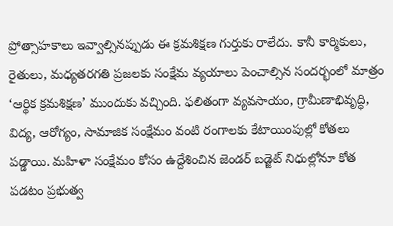ప్రోత్సాహకాలు ఇవ్వాల్సినప్పుడు ఈ క్రమశిక్షణ గుర్తుకు రాలేదు. కానీ కార్మికులు, రైతులు, మధ్యతరగతి ప్రజలకు సంక్షేమ వ్యయాలు పెంచాల్సిన సందర్భంలో మాత్రం ‘ఆర్థిక క్రమశిక్షణ’ ముందుకు వచ్చింది. ఫలితంగా వ్యవసాయం, గ్రామీణాభివృద్ధి, విద్య, ఆరోగ్యం, సామాజిక సంక్షేమం వంటి రంగాలకు కేటాయింపుల్లో కోతలు పడ్డాయి. మహిళా సంక్షేమం కోసం ఉద్దేశించిన జెండర్ బడ్జెట్‌ నిధుల్లోనూ కోత పడటం ప్రభుత్వ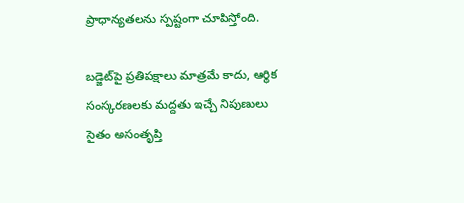ప్రాధాన్యతలను స్పష్టంగా చూపిస్తోంది.

బడ్జెట్‌పై ప్రతిపక్షాలు మాత్రమే కాదు, ఆర్థిక సంస్కరణలకు మద్దతు ఇచ్చే నిపుణులు సైతం అసంతృప్తి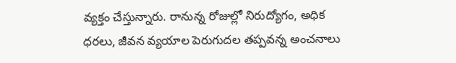వ్యక్తం చేస్తున్నారు. రానున్న రోజుల్లో నిరుద్యోగం, అధిక ధరలు, జీవన వ్యయాల పెరుగుదల తప్పవన్న అంచనాలు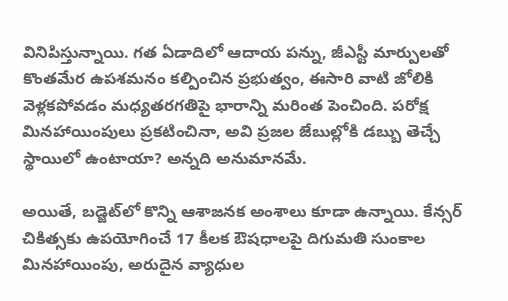వినిపిస్తున్నాయి. గత ఏడాదిలో ఆదాయ పన్ను, జీఎస్టీ మార్పులతో కొంతమేర ఉపశమనం కల్పించిన ప్రభుత్వం, ఈసారి వాటి జోలికి వెళ్లకపోవడం మధ్యతరగతిపై భారాన్ని మరింత పెంచింది. పరోక్ష మినహాయింపులు ప్రకటించినా, అవి ప్రజల జేబుల్లోకి డబ్బు తెచ్చే స్థాయిలో ఉంటాయా? అన్నది అనుమానమే.

అయితే, బడ్జెట్‌లో కొన్ని ఆశాజనక అంశాలు కూడా ఉన్నాయి. కేన్సర్‌ చికిత్సకు ఉపయోగించే 17 కీలక ఔషధాలపై దిగుమతి సుంకాల మినహాయింపు, అరుదైన వ్యాధుల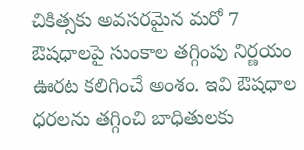చికిత్సకు అవసరమైన మరో 7 ఔషధాలపై సుంకాల తగ్గింపు నిర్ణయం ఊరట కలిగించే అంశం. ఇవి ఔషధాల ధరలను తగ్గించి బాధితులకు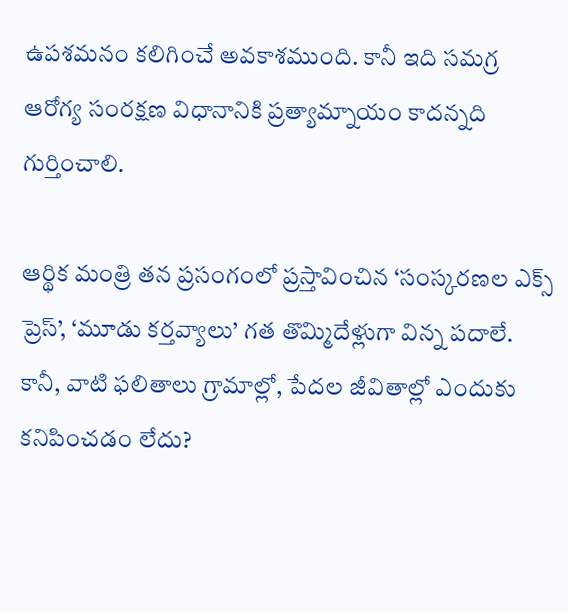ఉపశమనం కలిగించే అవకాశముంది. కానీ ఇది సమగ్ర ఆరోగ్య సంరక్షణ విధానానికి ప్రత్యామ్నాయం కాదన్నది గుర్తించాలి.

ఆర్థిక మంత్రి తన ప్రసంగంలో ప్రస్తావించిన ‘సంస్కరణల ఎక్స్ ప్రెస్’, ‘మూడు కర్తవ్యాలు’ గత తొమ్మిదేళ్లుగా విన్న పదాలే. కానీ, వాటి ఫలితాలు గ్రామాల్లో, పేదల జీవితాల్లో ఎందుకు కనిపించడం లేదు?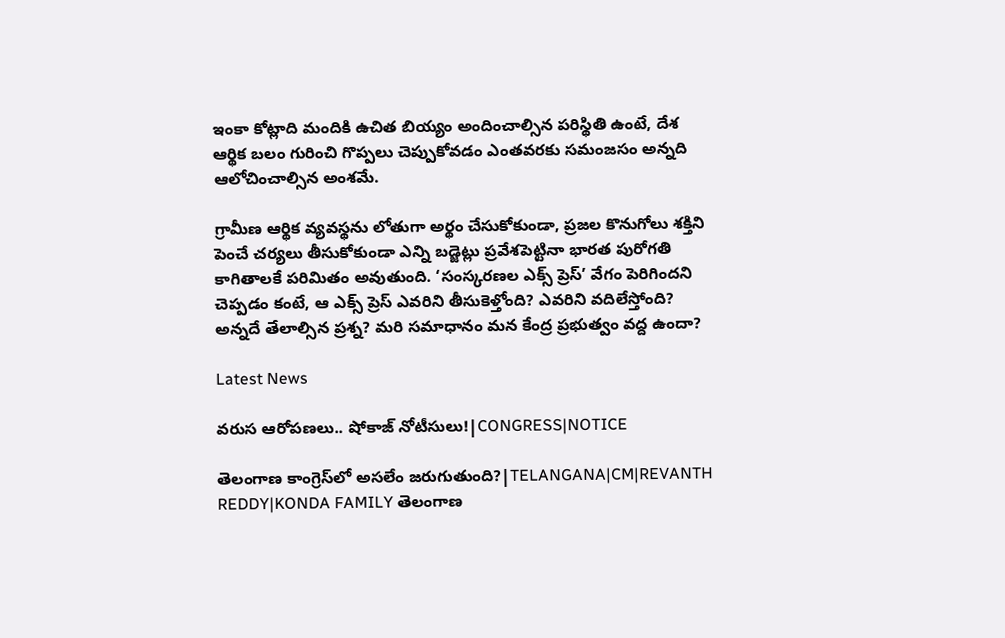ఇంకా కోట్లాది మందికి ఉచిత బియ్యం అందించాల్సిన పరిస్థితి ఉంటే, దేశ ఆర్థిక బలం గురించి గొప్పలు చెప్పుకోవడం ఎంతవరకు సమంజసం అన్నది ఆలోచించాల్సిన అంశమే.

గ్రామీణ ఆర్థిక వ్యవస్థను లోతుగా అర్థం చేసుకోకుండా, ప్రజల కొనుగోలు శక్తిని పెంచే చర్యలు తీసుకోకుండా ఎన్ని బడ్జెట్లు ప్రవేశపెట్టినా భారత పురోగతి కాగితాలకే పరిమితం అవుతుంది. ‘సంస్కరణల ఎక్స్ ప్రెస్’ వేగం పెరిగిందని చెప్పడం కంటే, ఆ ఎక్స్ ప్రెస్ ఎవరిని తీసుకెళ్తోంది? ఎవరిని వదిలేస్తోంది? అన్నదే తేలాల్సిన ప్రశ్న? మరి సమాధానం మన కేంద్ర ప్రభుత్వం వద్ద ఉందా?

Latest News

వరుస ఆరోపణలు.. షోకాజ్ నోటీసులు!|CONGRESS|NOTICE

తెలంగాణ కాంగ్రెస్‌లో అసలేం జరుగుతుంది?|TELANGANA|CM|REVANTH REDDY|KONDA FAMILY తెలంగాణ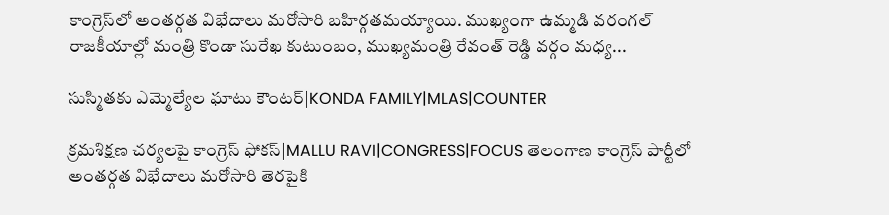కాంగ్రెస్‌లో అంతర్గత విభేదాలు మరోసారి బహిర్గతమయ్యాయి. ముఖ్యంగా ఉమ్మడి వరంగల్ రాజకీయాల్లో మంత్రి కొండా సురేఖ కుటుంబం, ముఖ్యమంత్రి రేవంత్ రెడ్డి వర్గం మధ్య...

సుస్మితకు ఎమ్మెల్యేల ఘాటు కౌంటర్|KONDA FAMILY|MLAS|COUNTER

క్రమశిక్షణ చర్యలపై కాంగ్రెస్‌ ఫోకస్|MALLU RAVI|CONGRESS|FOCUS తెలంగాణ కాంగ్రెస్ పార్టీలో అంతర్గత విభేదాలు మరోసారి తెరపైకి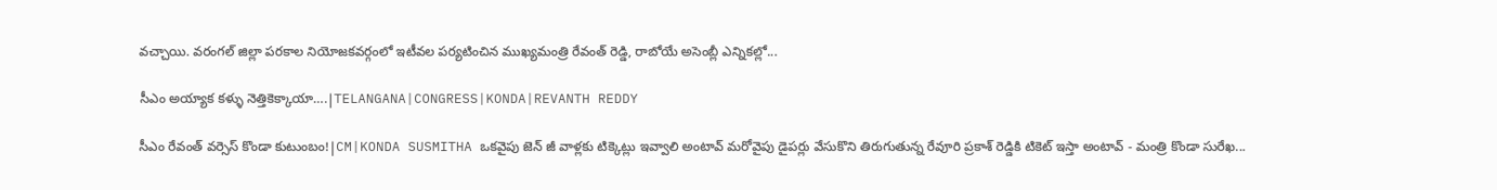వచ్చాయి. వరంగల్ జిల్లా పరకాల నియోజకవర్గంలో ఇటీవల పర్యటించిన ముఖ్యమంత్రి రేవంత్ రెడ్డి, రాబోయే అసెంబ్లీ ఎన్నికల్లో...

సీఎం అయ్యాక కళ్ళు నెత్తికెక్కాయా….|TELANGANA|CONGRESS|KONDA|REVANTH REDDY

సీఎం రేవంత్ వర్సెస్ కొండా కుటుంబం!|CM|KONDA SUSMITHA ఒకవైపు జెన్ జీ వాళ్లకు టిక్కెట్లు ఇవ్వాలి అంటావ్ మరోవైపు డైపర్లు వేసుకొని తిరుగుతున్న రేవూరి ప్రకాశ్ రెడ్డికి టికెట్ ఇస్తా అంటావ్ - మంత్రి కొండా సురేఖ...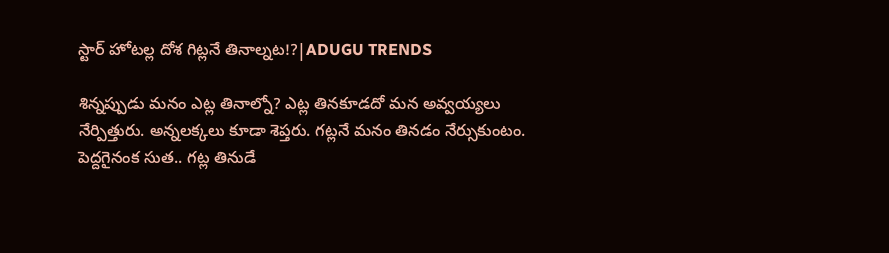స్టార్ హోటల్ల దోశ గిట్లనే తినాల్నట!?|ADUGU TRENDS

శిన్నప్పుడు మనం ఎట్ల తినాల్నో? ఎట్ల తినకూడదో మన అవ్వయ్యలు నేర్పిత్తురు. అన్నలక్కలు కూడా శెప్తరు. గట్లనే మనం తినడం నేర్సుకుంటం. పెద్దగైనంక సుత.. గట్ల తినుడే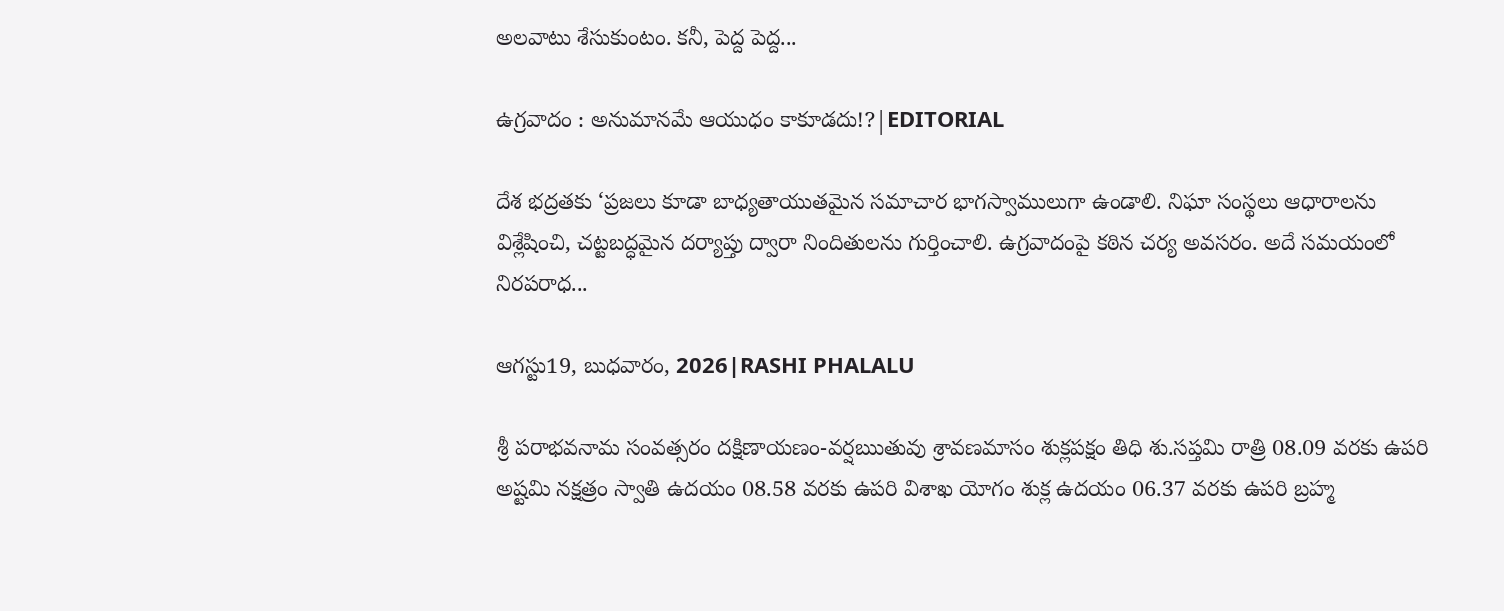అలవాటు శేసుకుంటం. కనీ, పెద్ద పెద్ద...

ఉగ్రవాదం : అనుమానమే ఆయుధం కాకూడదు!?|EDITORIAL

దేశ భద్రతకు ‘ప్రజలు కూడా బాధ్యతాయుతమైన సమాచార భాగస్వాములుగా ఉండాలి. నిఘా సంస్థలు ఆధారాలను విశ్లేషించి, చట్టబద్ధమైన దర్యాప్తు ద్వారా నిందితులను గుర్తించాలి. ఉగ్రవాదంపై కఠిన చర్య అవసరం. అదే సమయంలో నిరపరాధ...

ఆగస్టు19, బుధవారం, 2026|RASHI PHALALU

శ్రీ పరాభవనామ సంవత్సరం దక్షిణాయణం-వర్షఋతువు శ్రావణమాసం శుక్లపక్షం తిధి శు.సప్తమి రాత్రి 08.09 వరకు ఉపరి అష్టమి నక్షత్రం స్వాతి ఉదయం 08.58 వరకు ఉపరి విశాఖ యోగం శుక్ల ఉదయం 06.37 వరకు ఉపరి బ్రహ్మ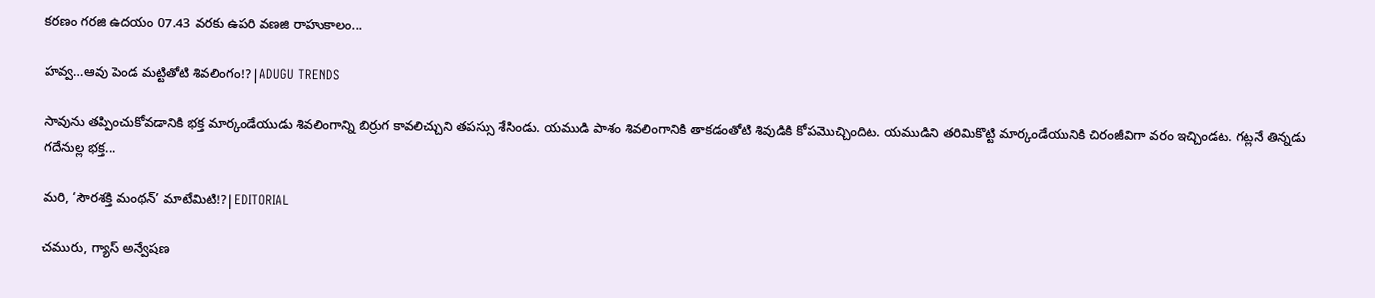కరణం గరజి ఉదయం 07.43 వరకు ఉపరి వణజి రాహుకాలం...

హవ్వ…ఆవు పెండ మట్టితోటి శివలింగం!?|ADUGU TRENDS

సావును తప్పించుకోవడానికి భక్త మార్కండేయుడు శివలింగాన్ని బిర్రుగ కావలిచ్చుని తపస్సు శేసిండు. యముడి పాశం శివలింగానికి తాకడంతోటి శివుడికి కోపమొచ్చిందిట. యముడిని తరిమికొట్టి మార్కండేయునికి చిరంజీవిగా వరం ఇచ్చిండట. గట్లనే తిన్నడు గదేనుల్ల భక్త...

మరి, ‘సౌరశక్తి మంథన్’ మాటేమిటి!?|EDITORIAL

చమురు, గ్యాస్‌ అన్వేషణ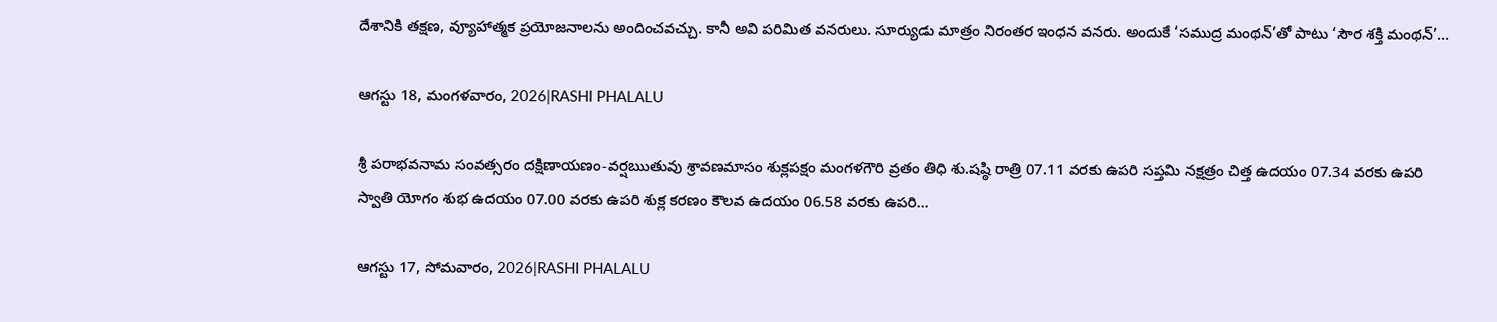దేశానికి తక్షణ, వ్యూహాత్మక ప్రయోజనాలను అందించవచ్చు. కానీ అవి పరిమిత వనరులు. సూర్యుడు మాత్రం నిరంతర ఇంధన వనరు. అందుకే ‘సముద్ర మంథన్‌’తో పాటు ‘సౌర శక్తి మంథన్‌’...

ఆగస్టు 18, మంగళవారం, 2026|RASHI PHALALU

శ్రీ పరాభవనామ సంవత్సరం దక్షిణాయణం-వర్షఋతువు శ్రావణమాసం శుక్లపక్షం మంగళగౌరి వ్రతం తిధి శు.షష్ఠి రాత్రి 07.11 వరకు ఉపరి సప్తమి నక్షత్రం చిత్త ఉదయం 07.34 వరకు ఉపరి స్వాతి యోగం శుభ ఉదయం 07.00 వరకు ఉపరి శుక్ల కరణం కౌలవ ఉదయం 06.58 వరకు ఉపరి...

ఆగస్టు 17, సోమవారం, 2026|RASHI PHALALU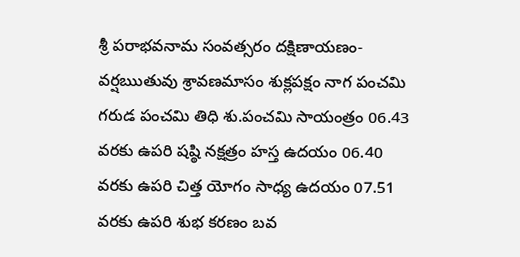శ్రీ పరాభవనామ సంవత్సరం దక్షిణాయణం-వర్షఋతువు శ్రావణమాసం శుక్లపక్షం నాగ పంచమి గరుడ పంచమి తిధి శు.పంచమి సాయంత్రం 06.43 వరకు ఉపరి షష్ఠి నక్షత్రం హస్త ఉదయం 06.40 వరకు ఉపరి చిత్త యోగం సాధ్య ఉదయం 07.51 వరకు ఉపరి శుభ కరణం బవ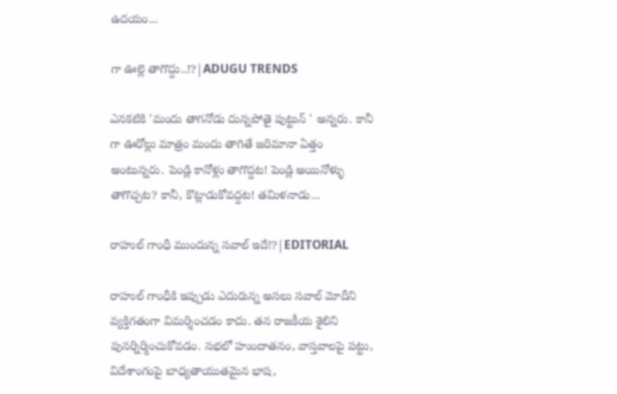ఉదయం...

గా ఊల్లె తాగొద్దు..!?|ADUGU TRENDS

ఎనకటికి 'మందు తాగనోడు దున్నపోతై పుట్టున్ ' అన్నరు. కానీ గా ఊరోల్లు మాత్రం మందు తాగితే జరిమానా ఏత్తం అంటున్నరు. పెండ్లి కానోళ్లు తాగొద్దట! పెండ్లి అయినోళ్ళు తాగొచ్చట? కానీ, కొట్లాడుకోవద్దట! తమిళనాడు...

రాహుల్ గాంధీ ముందున్న సవాల్ ఇదే!?|EDITORIAL

రాహుల్ గాంధీకి ఇప్పుడు ఎదురున్న అసలు సవాల్ మోదీని వ్యక్తిగతంగా విమర్శించడం కాదు. తన రాజకీయ శైలిని పునర్నిర్మించుకోవడం. సభలో హుందాతనం, వాస్తవాలపై పట్టు, విదేశాంగంపై బాధ్యతాయుతమైన భాష,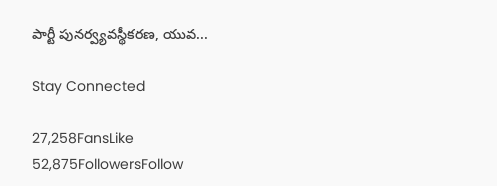పార్టీ పునర్వ్యవస్థీకరణ, యువ...

Stay Connected

27,258FansLike
52,875FollowersFollow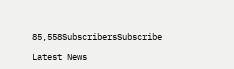85,558SubscribersSubscribe

Latest News